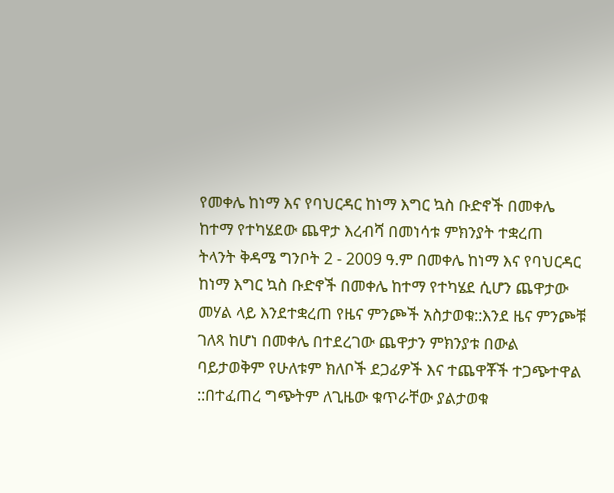የመቀሌ ከነማ እና የባህርዳር ከነማ እግር ኳስ ቡድኖች በመቀሌ ከተማ የተካሄደው ጨዋታ እረብሻ በመነሳቱ ምክንያት ተቋረጠ
ትላንት ቅዳሜ ግንቦት 2 - 2009 ዓ.ም በመቀሌ ከነማ እና የባህርዳር ከነማ እግር ኳስ ቡድኖች በመቀሌ ከተማ የተካሄደ ሲሆን ጨዋታው መሃል ላይ እንደተቋረጠ የዜና ምንጮች አስታወቁ::እንደ ዜና ምንጮቹ ገለጻ ከሆነ በመቀሌ በተደረገው ጨዋታን ምክንያቱ በውል ባይታወቅም የሁለቱም ክለቦች ደጋፊዎች እና ተጨዋቾች ተጋጭተዋል ::በተፈጠረ ግጭትም ለጊዜው ቁጥራቸው ያልታወቁ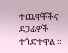ተጨዋቾችና ደጋፊዎች ተጎድተዋል ።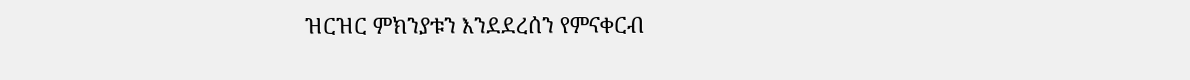ዝርዝር ምክንያቱን እንደደረሰን የምናቀርብ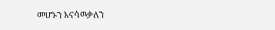መሆኑን እናሳዉቃለን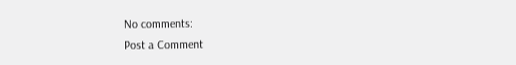No comments:
Post a Comment